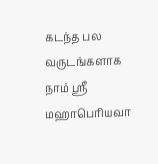கடந்த பல வருடங்களாக நாம் ஸ்ரீ மஹாபெரியவா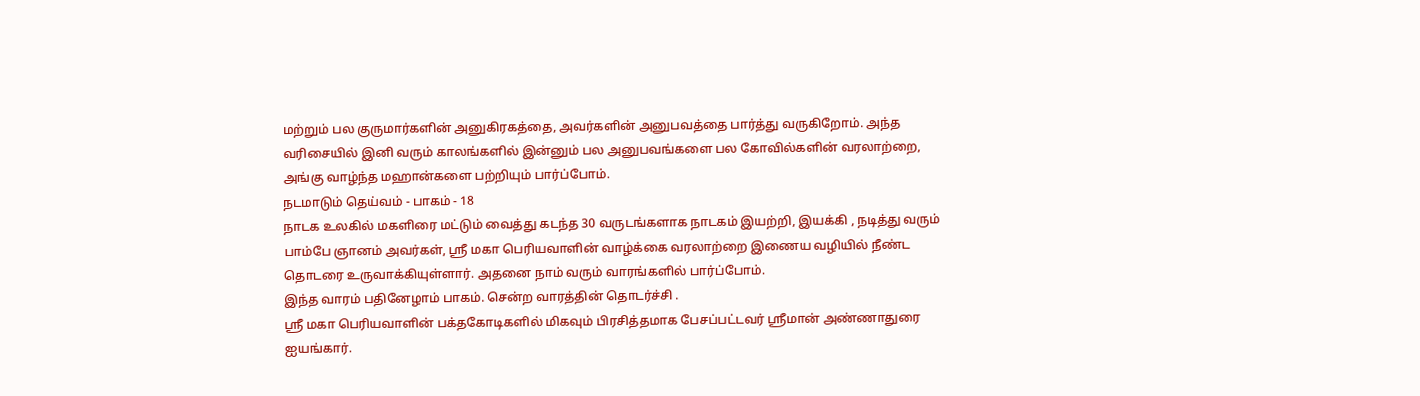மற்றும் பல குருமார்களின் அனுகிரகத்தை, அவர்களின் அனுபவத்தை பார்த்து வருகிறோம். அந்த வரிசையில் இனி வரும் காலங்களில் இன்னும் பல அனுபவங்களை பல கோவில்களின் வரலாற்றை, அங்கு வாழ்ந்த மஹான்களை பற்றியும் பார்ப்போம்.
நடமாடும் தெய்வம் - பாகம் - 18
நாடக உலகில் மகளிரை மட்டும் வைத்து கடந்த 30 வருடங்களாக நாடகம் இயற்றி, இயக்கி , நடித்து வரும் பாம்பே ஞானம் அவர்கள், ஸ்ரீ மகா பெரியவாளின் வாழ்க்கை வரலாற்றை இணைய வழியில் நீண்ட தொடரை உருவாக்கியுள்ளார். அதனை நாம் வரும் வாரங்களில் பார்ப்போம்.
இந்த வாரம் பதினேழாம் பாகம். சென்ற வாரத்தின் தொடர்ச்சி .
ஸ்ரீ மகா பெரியவாளின் பக்தகோடிகளில் மிகவும் பிரசித்தமாக பேசப்பட்டவர் ஸ்ரீமான் அண்ணாதுரை ஐயங்கார்.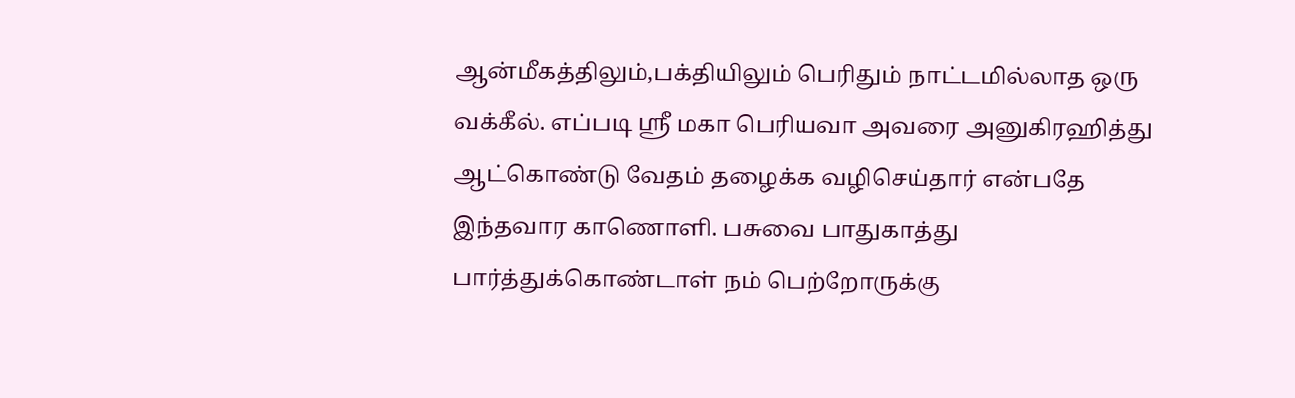ஆன்மீகத்திலும்,பக்தியிலும் பெரிதும் நாட்டமில்லாத ஒரு வக்கீல். எப்படி ஸ்ரீ மகா பெரியவா அவரை அனுகிரஹித்து ஆட்கொண்டு வேதம் தழைக்க வழிசெய்தார் என்பதே இந்தவார காணொளி. பசுவை பாதுகாத்து பார்த்துக்கொண்டாள் நம் பெற்றோருக்கு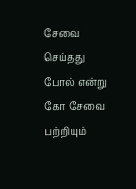சேவை செய்தது போல் என்று கோ சேவை பற்றியும்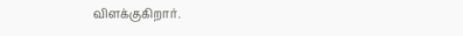விளக்குகிறார்.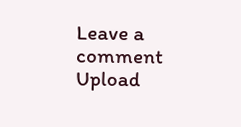Leave a comment
Upload